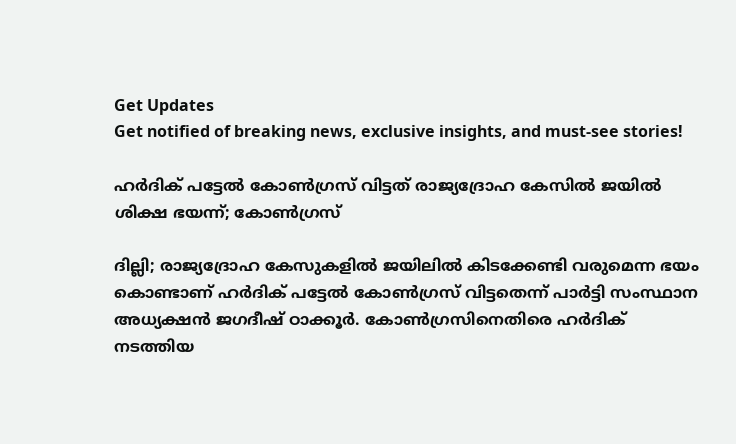Get Updates
Get notified of breaking news, exclusive insights, and must-see stories!

ഹർദിക് പട്ടേൽ കോൺഗ്രസ് വിട്ടത് രാജ്യദ്രോഹ കേസിൽ ജയിൽ ശിക്ഷ ഭയന്ന്; കോൺഗ്രസ്

ദില്ലി; രാജ്യദ്രോഹ കേസുകളില്‍ ജയിലില്‍ കിടക്കേണ്ടി വരുമെന്ന ഭയം കൊണ്ടാണ് ഹർദിക് പട്ടേൽ കോണ്‍ഗ്രസ് വിട്ടതെന്ന് പാര്‍ട്ടി സംസ്ഥാന അധ്യക്ഷന്‍ ജഗദീഷ് ഠാക്കൂര്‍. കോൺഗ്രസിനെതിരെ ഹർദിക് നടത്തിയ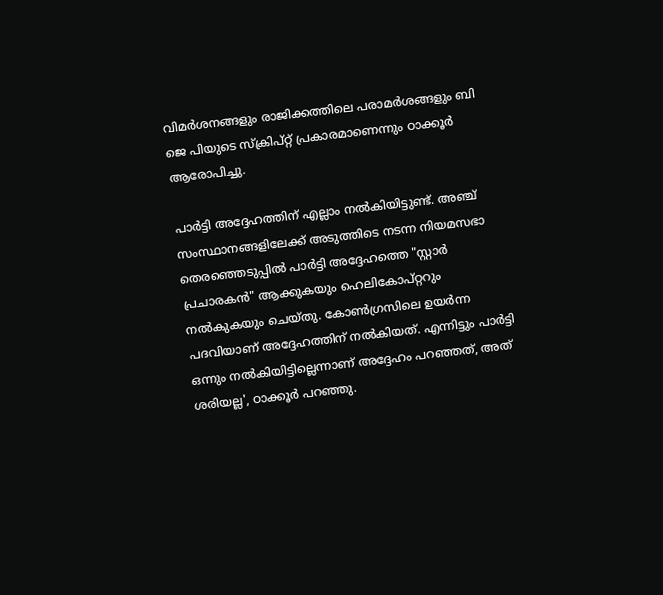വിമർശനങ്ങളും രാജിക്കത്തിലെ പരാമർശങ്ങളും ബി ജെ പിയുടെ സ്ക്രിപ്റ്റ് പ്രകാരമാണെന്നും ഠാക്കൂര്‍ ആരോപിച്ചു.

പാർട്ടി അദ്ദേഹത്തിന് എല്ലാം നൽകിയിട്ടുണ്ട്. അഞ്ച് സംസ്ഥാനങ്ങളിലേക്ക് അടുത്തിടെ നടന്ന നിയമസഭാ തെരഞ്ഞെടുപ്പിൽ പാർട്ടി അദ്ദേഹത്തെ "സ്റ്റാർ പ്രചാരകൻ" ആക്കുകയും ഹെലികോപ്റ്ററും നൽകുകയും ചെയ്തു. കോൺഗ്രസിലെ ഉയർന്ന പദവിയാണ് അദ്ദേഹത്തിന് നൽകിയത്. എന്നിട്ടും പാർട്ടി ഒന്നും നൽകിയിട്ടില്ലെന്നാണ് അദ്ദേഹം പറഞ്ഞത്, അത് ശരിയല്ല', ഠാക്കൂർ പറഞ്ഞു.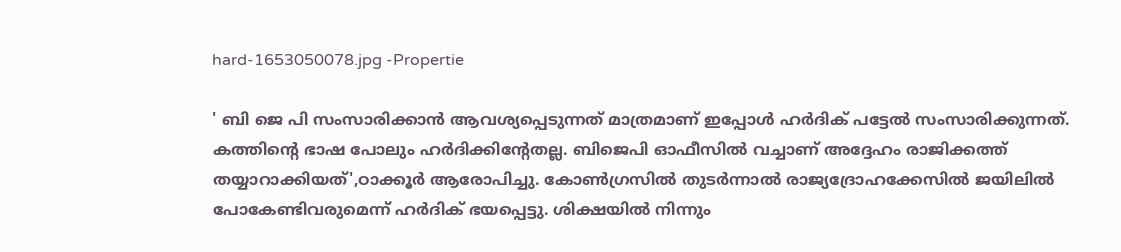hard-1653050078.jpg -Propertie

' ബി ജെ പി സംസാരിക്കാൻ ആവശ്യപ്പെടുന്നത് മാത്രമാണ് ഇപ്പോൾ ഹർദിക് പട്ടേൽ സംസാരിക്കുന്നത്. കത്തിന്റെ ഭാഷ പോലും ഹർദിക്കിന്റേതല്ല. ബിജെപി ഓഫീസിൽ വച്ചാണ് അദ്ദേഹം രാജിക്കത്ത് തയ്യാറാക്കിയത്',ഠാക്കൂർ ആരോപിച്ചു. കോൺഗ്രസിൽ തുടർന്നാൽ രാജ്യദ്രോഹക്കേസിൽ ജയിലിൽ പോകേണ്ടിവരുമെന്ന് ഹർദിക് ഭയപ്പെട്ടു. ശിക്ഷയിൽ നിന്നും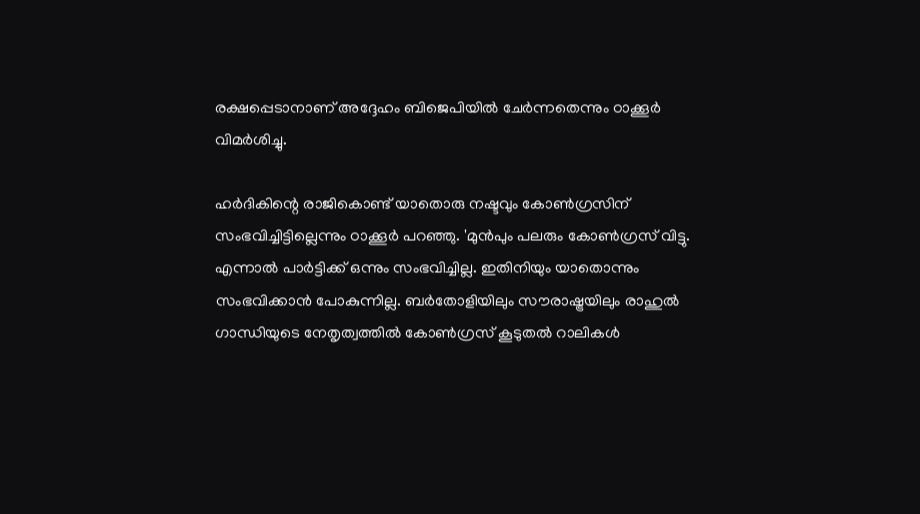രക്ഷപ്പെടാനാണ് അദ്ദേഹം ബിജെപിയിൽ ചേർന്നതെന്നും ഠാക്കൂർ വിമർശിച്ചു.

ഹർദികിന്റെ രാജികൊണ്ട് യാതൊരു നഷ്ടവും കോൺഗ്രസിന് സംഭവിച്ചിട്ടില്ലെന്നും ഠാക്കൂർ പറഞ്ഞു. 'മുൻപും പലരും കോൺഗ്രസ് വിട്ടു. എന്നാൽ പാർട്ടിക്ക് ഒന്നും സംഭവിച്ചില്ല. ഇതിനിയും യാതൊന്നും സംഭവിക്കാൻ പോകുന്നില്ല. ബർതോളിയിലും സൗരാഷ്ട്രയിലും രാഹുൽ ഗാന്ധിയുടെ നേതൃത്വത്തിൽ കോൺഗ്രസ് കൂടുതൽ റാലികൾ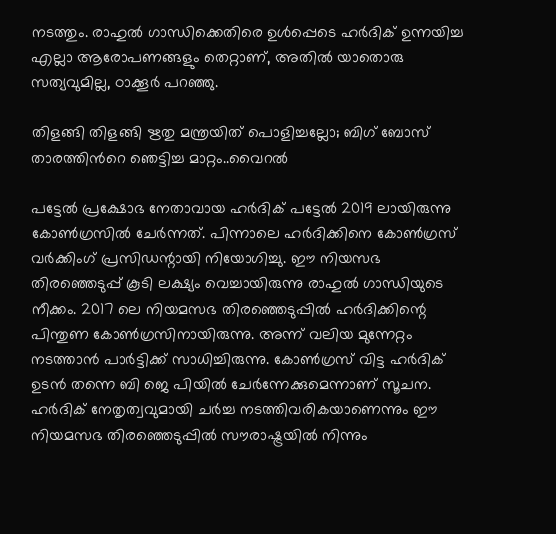നടത്തും. രാഹുൽ ഗാന്ധിക്കെതിരെ ഉൾപ്പെടെ ഹർദിക് ഉന്നയിച്ച എല്ലാ ആരോപണങ്ങളും തെറ്റാണ്, അതിൽ യാതൊരു സത്യവുമില്ല, ഠാക്കൂർ പറഞ്ഞു.

തിളങ്ങി തിളങ്ങി ഋതു മന്ത്രയിത് പൊളിച്ചല്ലോ; ബിഗ് ബോസ് താരത്തിൻറെ ഞെട്ടിച്ച മാറ്റം..വൈറൽ

പട്ടേൽ പ്രക്ഷോഭ നേതാവായ ഹർദിക് പട്ടേൽ 2019 ലായിരുന്നു കോൺഗ്രസിൽ ചേർന്നത്. പിന്നാലെ ഹർദിക്കിനെ കോൺഗ്രസ് വർക്കിംഗ് പ്രസിഡന്റായി നിയോഗിച്ചു. ഈ നിയസഭ തിരഞ്ഞെടുപ്പ് കൂടി ലക്ഷ്യം വെച്ചായിരുന്നു രാഹുൽ ഗാന്ധിയുടെ നീക്കം. 2017 ലെ നിയമസഭ തിരഞ്ഞെടുപ്പിൽ ഹർദിക്കിന്റെ പിന്തുണ കോൺഗ്രസിനായിരുന്നു. അന്ന് വലിയ മുന്നേറ്റം നടത്താൻ പാർട്ടിക്ക് സാധിച്ചിരുന്നു. കോൺഗ്രസ് വിട്ട ഹർദിക് ഉടൻ തന്നെ ബി ജെ പിയിൽ ചേർന്നേക്കുമെന്നാണ് സൂചന. ഹർദിക് നേതൃത്വവുമായി ചർച്ച നടത്തിവരികയാണെന്നും ഈ നിയമസഭ തിരഞ്ഞെടുപ്പിൽ സൗരാഷ്ട്രയിൽ നിന്നും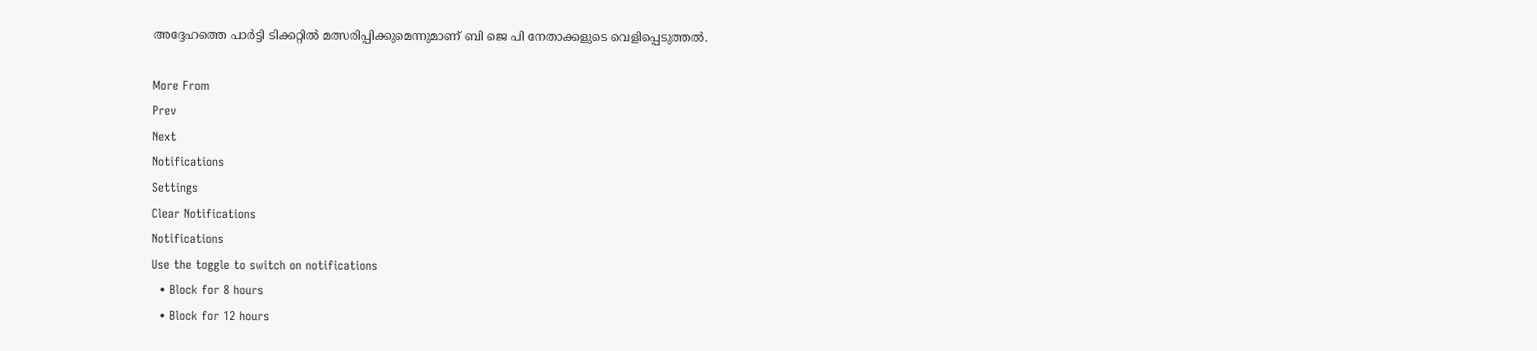അദ്ദേഹത്തെ പാർട്ടി ടിക്കറ്റിൽ മത്സരിപ്പിക്കുമെന്നുമാണ് ബി ജെ പി നേതാക്കളുടെ വെളിപ്പെടുത്തൽ.

More From
Prev
Next
Notifications
Settings
Clear Notifications
Notifications
Use the toggle to switch on notifications
  • Block for 8 hours
  • Block for 12 hours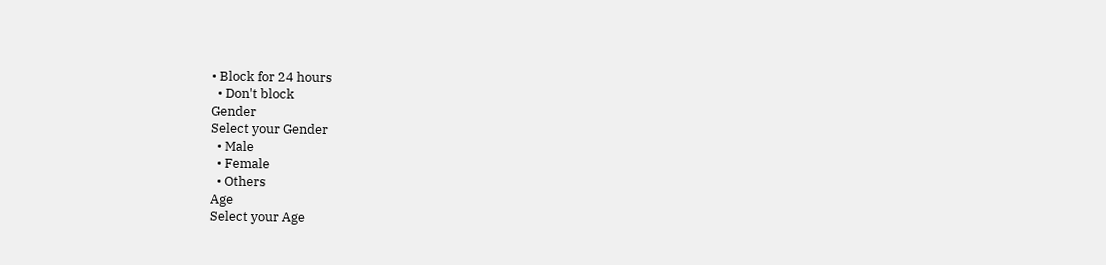• Block for 24 hours
  • Don't block
Gender
Select your Gender
  • Male
  • Female
  • Others
Age
Select your Age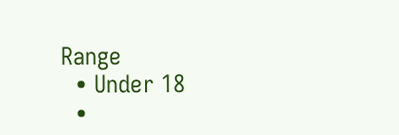Range
  • Under 18
  •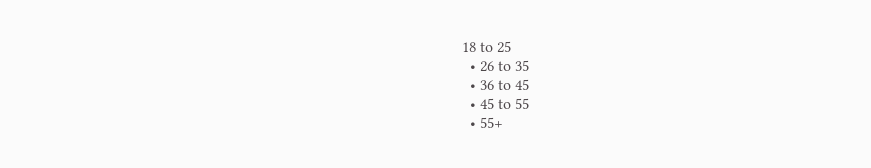18 to 25
  • 26 to 35
  • 36 to 45
  • 45 to 55
  • 55+